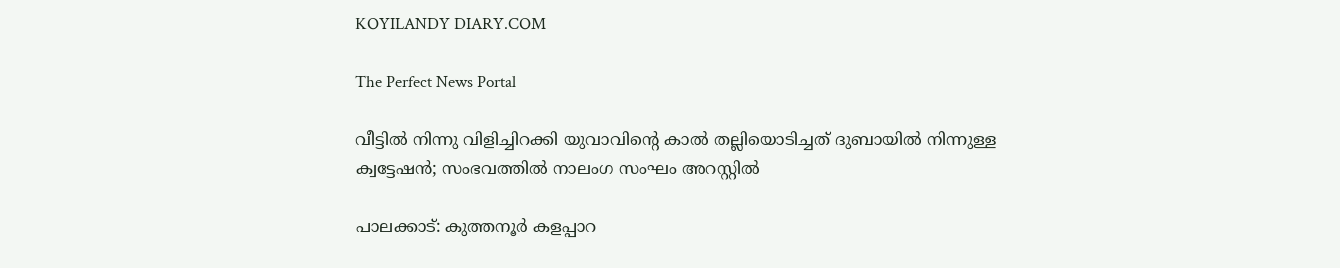KOYILANDY DIARY.COM

The Perfect News Portal

വീട്ടില്‍ നിന്നു വിളിച്ചിറക്കി യുവാവിന്റെ കാല്‍ തല്ലിയൊടിച്ചത് ദുബായില്‍ നിന്നുള്ള ക്വട്ടേഷന്‍; സംഭവത്തില്‍ നാലംഗ സംഘം അറസ്റ്റില്‍

പാലക്കാട്: കുത്തനൂര്‍ കളപ്പാറ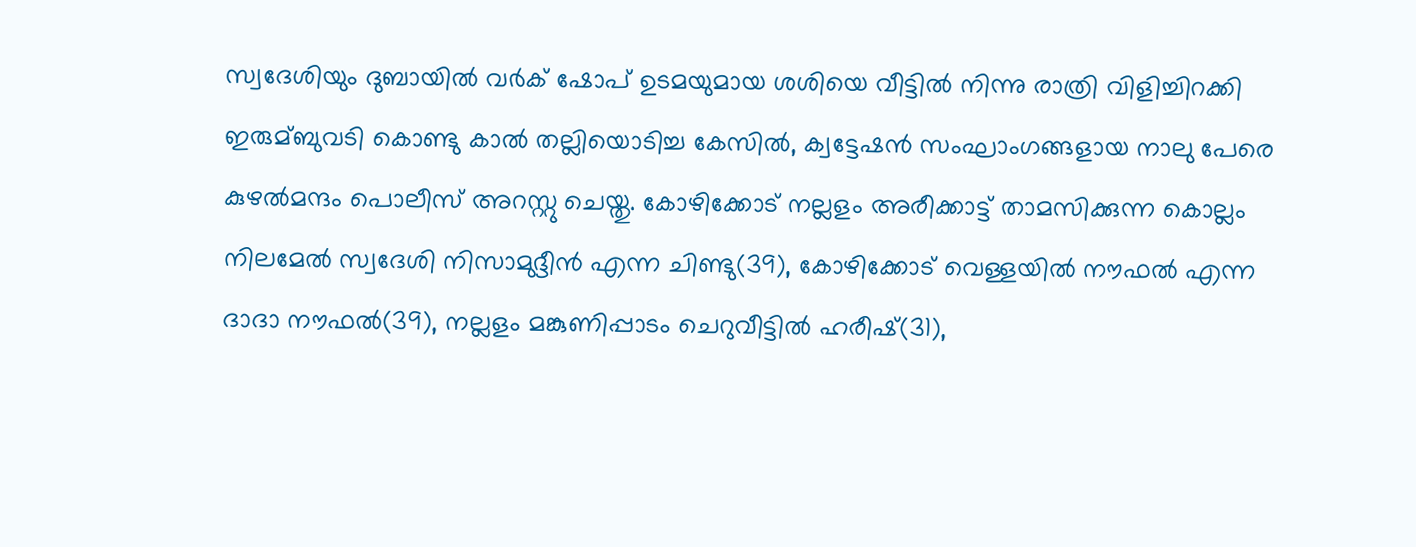സ്വദേശിയും ദുബായില്‍ വര്‍ക് ഷോപ് ഉടമയുമായ ശശിയെ വീട്ടില്‍ നിന്നു രാത്രി വിളിച്ചിറക്കി ഇരുമ്ബുവടി കൊണ്ടു കാല്‍ തല്ലിയൊടിച്ച കേസില്‍, ക്വട്ടേഷന്‍ സംഘാംഗങ്ങളായ നാലു പേരെ കുഴല്‍മന്ദം പൊലീസ് അറസ്റ്റു ചെയ്തു. കോഴിക്കോട് നല്ലളം അരീക്കാട്ട് താമസിക്കുന്ന കൊല്ലം നിലമേല്‍ സ്വദേശി നിസാമുദ്ദീന്‍ എന്ന ചിണ്ടു(39), കോഴിക്കോട് വെള്ളയില്‍ നൗഫല്‍ എന്ന ദാദാ നൗഫല്‍(39), നല്ലളം മങ്കുണിപ്പാടം ചെറുവീട്ടില്‍ ഹരീഷ്(31),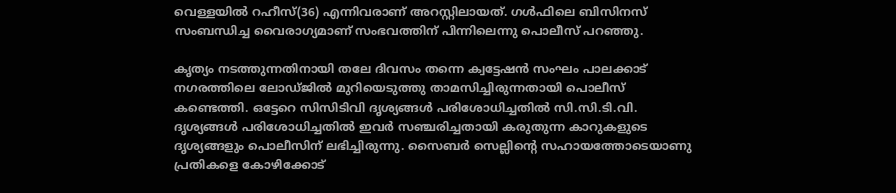വെള്ളയില്‍ റഹീസ്(36) എന്നിവരാണ് അറസ്റ്റിലായത്. ഗള്‍ഫിലെ ബിസിനസ് സംബന്ധിച്ച വൈരാഗ്യമാണ് സംഭവത്തിന് പിന്നിലെന്നു പൊലീസ് പറഞ്ഞു.

കൃത്യം നടത്തുന്നതിനായി തലേ ദിവസം തന്നെ ക്വട്ടേഷന്‍ സംഘം പാലക്കാട് നഗരത്തിലെ ലോഡ്ജില്‍ മുറിയെടുത്തു താമസിച്ചിരുന്നതായി പൊലീസ് കണ്ടെത്തി. ഒട്ടേറെ സിസിടിവി ദൃശ്യങ്ങള്‍ പരിശോധിച്ചതില്‍ സി.സി.ടി.വി. ദൃശ്യങ്ങള്‍ പരിശോധിച്ചതില്‍ ഇവര്‍ സഞ്ചരിച്ചതായി കരുതുന്ന കാറുകളുടെ ദൃശ്യങ്ങളും പൊലീസിന് ലഭിച്ചിരുന്നു. സൈബര്‍ സെല്ലിന്റെ സഹായത്തോടെയാണു പ്രതികളെ കോഴിക്കോട്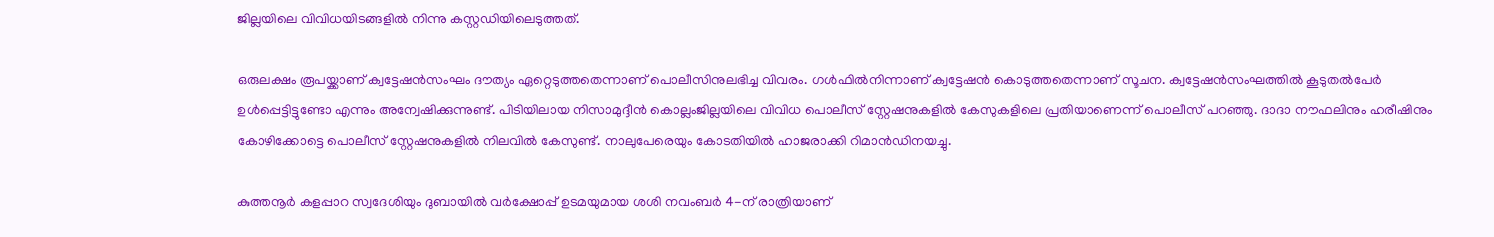ജില്ലയിലെ വിവിധയിടങ്ങളില്‍ നിന്നു കസ്റ്റഡിയിലെടുത്തത്.

ഒരുലക്ഷം രൂപയ്ക്കാണ് ക്വട്ടേഷന്‍സംഘം ദൗത്യം ഏറ്റെടുത്തതെന്നാണ് പൊലീസിനുലഭിച്ച വിവരം. ഗള്‍ഫില്‍നിന്നാണ് ക്വട്ടേഷന്‍ കൊടുത്തതെന്നാണ് സൂചന. ക്വട്ടേഷന്‍സംഘത്തില്‍ കൂടുതല്‍പേര്‍ ഉള്‍പ്പെട്ടിട്ടുണ്ടോ എന്നും അന്വേഷിക്കുന്നുണ്ട്. പിടിയിലായ നിസാമുദ്ദീന്‍ കൊല്ലംജില്ലയിലെ വിവിധ പൊലീസ് സ്റ്റേഷനുകളില്‍ കേസുകളിലെ പ്രതിയാണെന്ന് പൊലീസ് പറഞ്ഞു. ദാദാ നൗഫലിനും ഹരീഷിനും കോഴിക്കോട്ടെ പൊലീസ് സ്റ്റേഷനുകളില്‍ നിലവില്‍ കേസുണ്ട്. നാലുപേരെയും കോടതിയില്‍ ഹാജരാക്കി റിമാന്‍ഡിനയച്ചു.

കുത്തനൂര്‍ കളപ്പാറ സ്വദേശിയും ദുബായില്‍ വര്‍ക്ഷോപ്പ് ഉടമയുമായ ശശി നവംബര്‍ 4-ന് രാത്രിയാണ്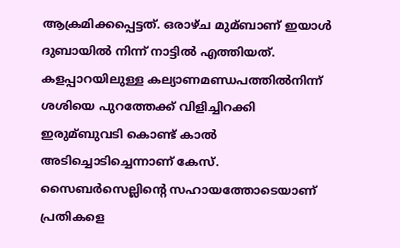ആക്രമിക്കപ്പെട്ടത്. ഒരാഴ്ച മുമ്ബാണ് ഇയാള്‍ ദുബായില്‍ നിന്ന് നാട്ടില്‍ എത്തിയത്. കളപ്പാറയിലുള്ള കല്യാണമണ്ഡപത്തില്‍നിന്ന് ശശിയെ പുറത്തേക്ക് വിളിച്ചിറക്കി ഇരുമ്ബുവടി കൊണ്ട് കാല്‍ അടിച്ചൊടിച്ചെന്നാണ് കേസ്. സൈബര്‍സെല്ലിന്റെ സഹായത്തോടെയാണ് പ്രതികളെ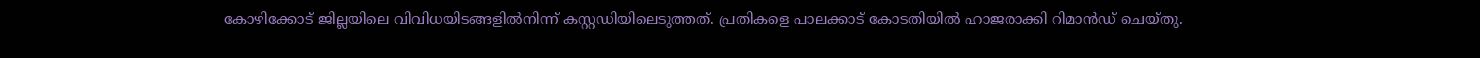കോഴിക്കോട് ജില്ലയിലെ വിവിധയിടങ്ങളില്‍നിന്ന് കസ്റ്റഡിയിലെടുത്തത്. പ്രതികളെ പാലക്കാട് കോടതിയില്‍ ഹാജരാക്കി റിമാന്‍ഡ് ചെയ്തു.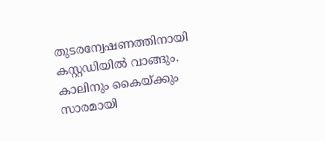തുടരന്വേഷണത്തിനായി കസ്റ്റഡിയില്‍ വാങ്ങും. കാലിനും കൈയ്ക്കും സാരമായി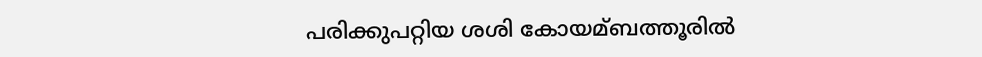പരിക്കുപറ്റിയ ശശി കോയമ്ബത്തൂരില്‍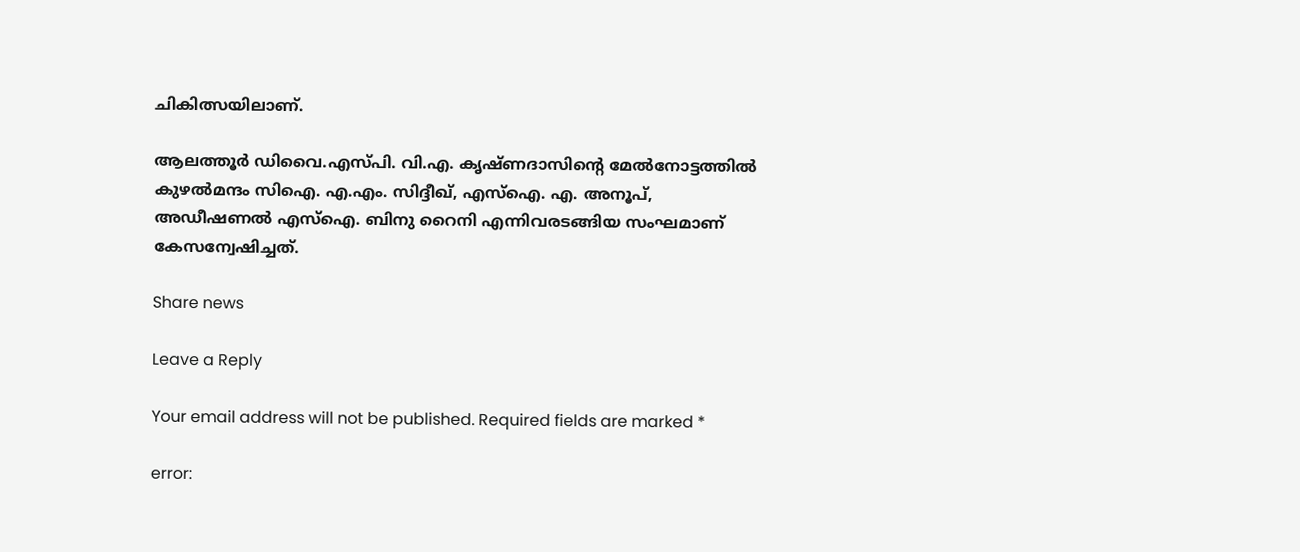ചികിത്സയിലാണ്.

ആലത്തൂര്‍ ഡിവൈ.എസ്‌പി. വി.എ. കൃഷ്ണദാസിന്റെ മേല്‍നോട്ടത്തില്‍ കുഴല്‍മന്ദം സിഐ. എ.എം. സിദ്ദീഖ്, എസ്‌ഐ. എ. അനൂപ്, അഡീഷണല്‍ എസ്‌ഐ. ബിനു റൈനി എന്നിവരടങ്ങിയ സംഘമാണ് കേസന്വേഷിച്ചത്.

Share news

Leave a Reply

Your email address will not be published. Required fields are marked *

error: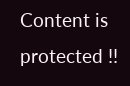Content is protected !!